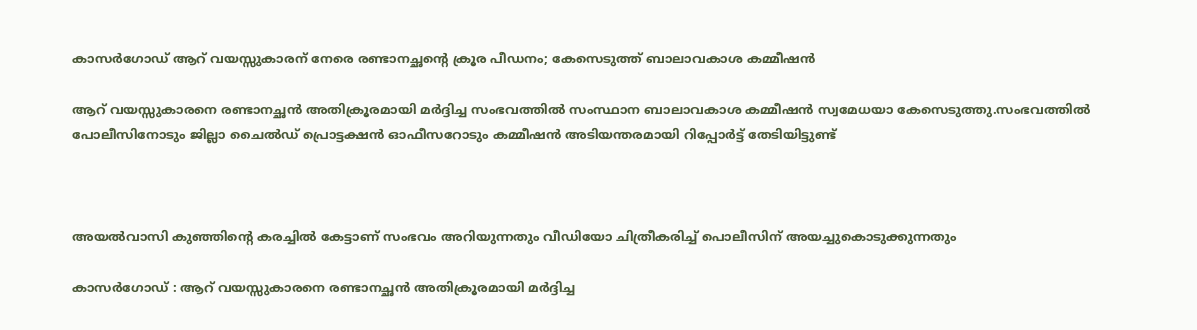കാസര്‍ഗോഡ് ആറ് വയസ്സുകാരന് നേരെ രണ്ടാനച്ഛന്റെ ക്രൂര പീഡനം; കേസെടുത്ത് ബാലാവകാശ കമ്മീഷൻ

ആറ് വയസ്സുകാരനെ രണ്ടാനച്ഛൻ അതിക്രൂരമായി മർദ്ദിച്ച സംഭവത്തില്‍ സംസ്ഥാന ബാലാവകാശ കമ്മീഷൻ സ്വമേധയാ കേസെടുത്തു.സംഭവത്തില്‍ പോലീസിനോടും ജില്ലാ ചൈല്‍ഡ് പ്രൊട്ടക്ഷൻ ഓഫീസറോടും കമ്മീഷൻ അടിയന്തരമായി റിപ്പോർട്ട് തേടിയിട്ടുണ്ട്



അയല്‍വാസി കുഞ്ഞിന്റെ കരച്ചില്‍ കേട്ടാണ് സംഭവം അറിയുന്നതും വീഡിയോ ചിത്രീകരിച്ച്‌ പൊലീസിന് അയച്ചുകൊടുക്കുന്നതും

കാസർഗോഡ് : ആറ് വയസ്സുകാരനെ രണ്ടാനച്ഛൻ അതിക്രൂരമായി മർദ്ദിച്ച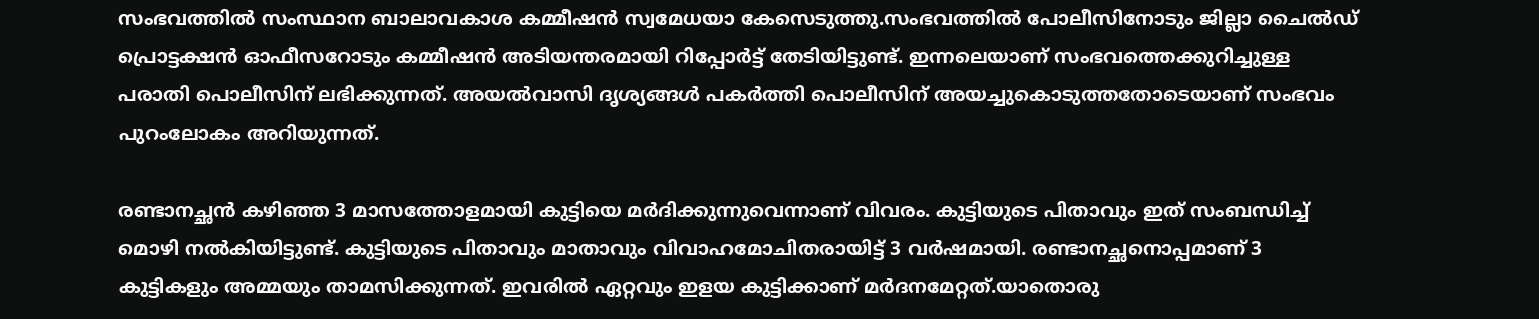സംഭവത്തില്‍ സംസ്ഥാന ബാലാവകാശ കമ്മീഷൻ സ്വമേധയാ കേസെടുത്തു.സംഭവത്തില്‍ പോലീസിനോടും ജില്ലാ ചൈല്‍ഡ് പ്രൊട്ടക്ഷൻ ഓഫീസറോടും കമ്മീഷൻ അടിയന്തരമായി റിപ്പോർട്ട് തേടിയിട്ടുണ്ട്. ഇന്നലെയാണ് സംഭവത്തെക്കുറിച്ചുള്ള പരാതി പൊലീസിന് ലഭിക്കുന്നത്. അയല്‍വാസി ദൃശ്യങ്ങള്‍ പകർത്തി പൊലീസിന് അയച്ചുകൊടുത്തതോടെയാണ് സംഭവം പുറംലോകം അറിയുന്നത്.

രണ്ടാനച്ഛൻ കഴിഞ്ഞ 3 മാസത്തോളമായി കുട്ടിയെ മർദിക്കുന്നുവെന്നാണ് വിവരം. കുട്ടിയുടെ പിതാവും ഇത് സംബന്ധിച്ച്‌ മൊഴി നല്‍കിയിട്ടുണ്ട്. കുട്ടിയുടെ പിതാവും മാതാവും വിവാഹമോചിതരായിട്ട് 3 വർഷമായി. രണ്ടാനച്ഛനൊപ്പമാണ് 3 കുട്ടികളും അമ്മയും താമസിക്കുന്നത്. ഇവരില്‍ ഏറ്റവും ഇളയ കുട്ടിക്കാണ് മർദനമേറ്റത്.യാതൊരു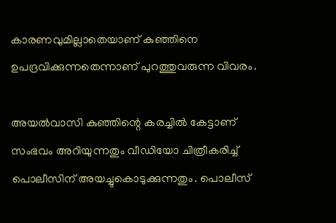കാരണവുമില്ലാതെയാണ് കുഞ്ഞിനെ ഉപദ്രവിക്കുന്നതെന്നാണ് പുറത്തുവരുന്ന വിവരം.

അയല്‍വാസി കുഞ്ഞിന്റെ കരച്ചില്‍ കേട്ടാണ് സംഭവം അറിയുന്നതും വീഡിയോ ചിത്രീകരിച്ച്‌ പൊലീസിന് അയച്ചുകൊടുക്കുന്നതും. പൊലീസ്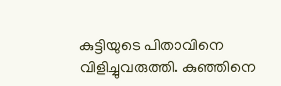കുട്ടിയുടെ പിതാവിനെ വിളിച്ചുവരുത്തി. കുഞ്ഞിനെ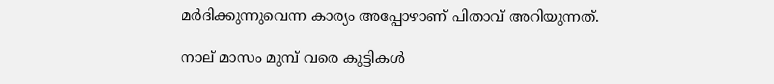മർദിക്കുന്നുവെന്ന കാര്യം അപ്പോഴാണ് പിതാവ് അറിയുന്നത്.

നാല് മാസം മുമ്പ് വരെ കുട്ടികള്‍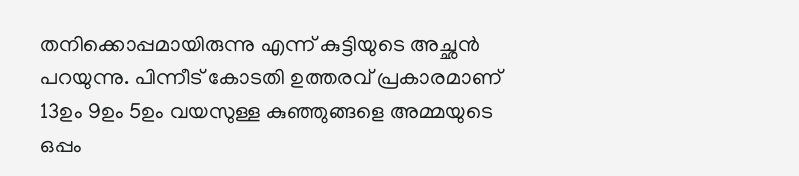തനിക്കൊപ്പമായിരുന്നു എന്ന് കുട്ടിയുടെ അച്ഛൻ പറയുന്നു. പിന്നീട് കോടതി ഉത്തരവ് പ്രകാരമാണ് 13ഉം 9ഉം 5ഉം വയസുള്ള കുഞ്ഞുങ്ങളെ അമ്മയുടെ ഒപ്പം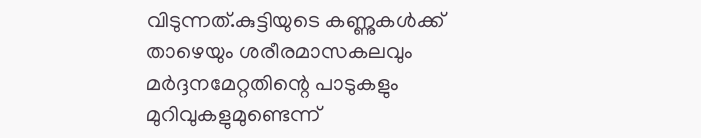വിടുന്നത്.കുട്ടിയുടെ കണ്ണുകള്‍ക്ക് താഴെയും ശരീരമാസകലവും മർദ്ദനമേറ്റതിന്റെ പാടുകളും മുറിവുകളുമുണ്ടെന്ന്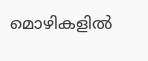മൊഴികളില്‍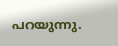പറയുന്നു.